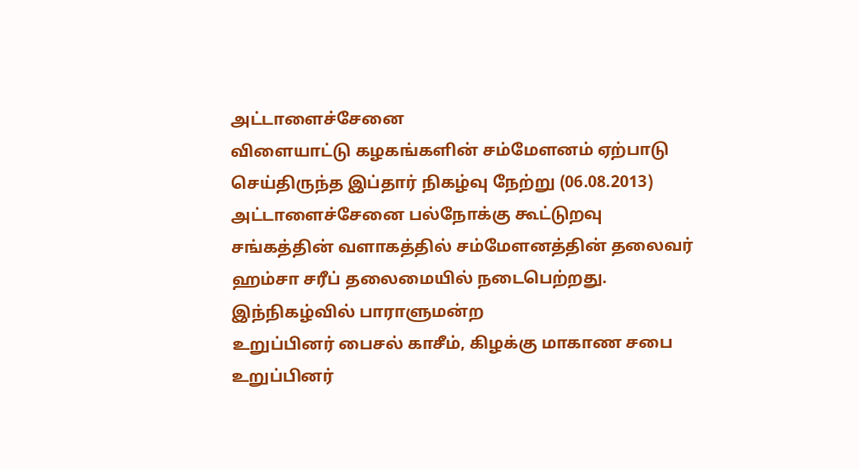அட்டாளைச்சேனை
விளையாட்டு கழகங்களின் சம்மேளனம் ஏற்பாடு செய்திருந்த இப்தார் நிகழ்வு நேற்று (06.08.2013)
அட்டாளைச்சேனை பல்நோக்கு கூட்டுறவு சங்கத்தின் வளாகத்தில் சம்மேளனத்தின் தலைவர்
ஹம்சா சரீப் தலைமையில் நடைபெற்றது.
இந்நிகழ்வில் பாராளுமன்ற
உறுப்பினர் பைசல் காசீம், கிழக்கு மாகாண சபை உறுப்பினர்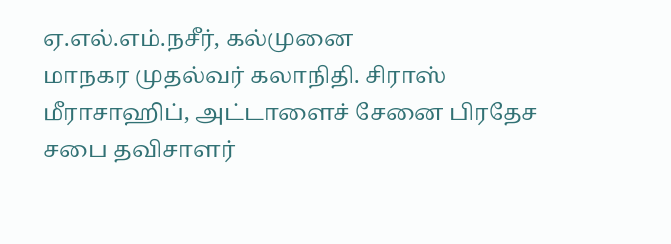ஏ.எல்.எம்.நசீர், கல்முனை
மாநகர முதல்வர் கலாநிதி. சிராஸ் மீராசாஹிப், அட்டாளைச் சேனை பிரதேச சபை தவிசாளர்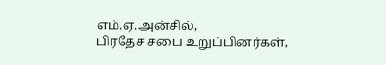எம்.ஏ.அன்சில்,
பிரதேச சபை உறுப்பினர்கள்,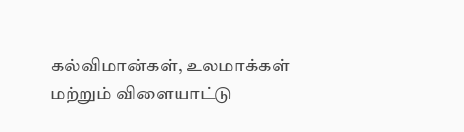கல்விமான்கள், உலமாக்கள் மற்றும் விளையாட்டு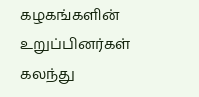கழகங்களின்
உறுப்பினர்கள் கலந்து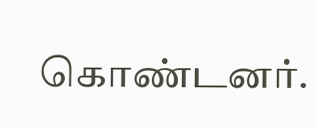கொண்டனர்.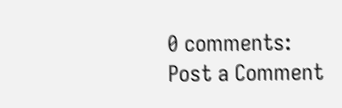0 comments:
Post a Comment